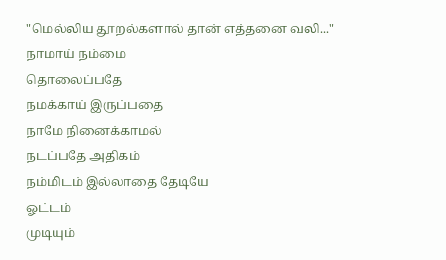"மெல்லிய தூறல்களால் தான் எத்தனை வலி..."
நாமாய் நம்மை
தொலைப்பதே
நமக்காய் இருப்பதை
நாமே நினைக்காமல்
நடப்பதே அதிகம்
நம்மிடம் இல்லாதை தேடியே
ஓட்டம்
முடியும்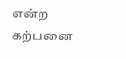என்ற
கற்பனை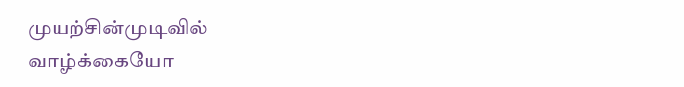முயற்சின்முடிவில்
வாழ்க்கையோ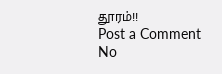தூரம்!!
Post a Comment
No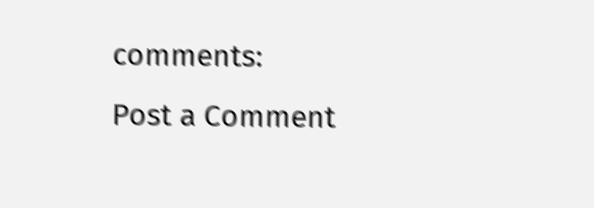comments:
Post a Comment